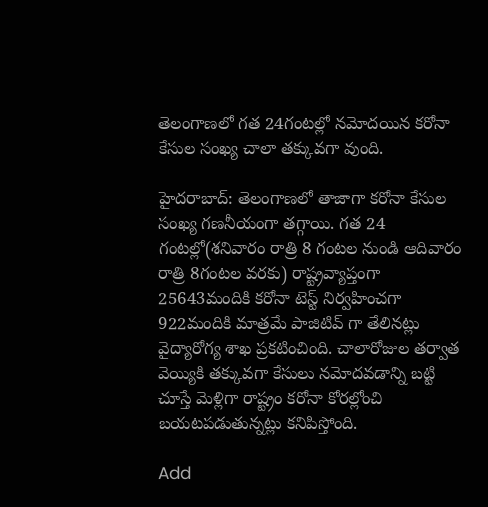తెలంగాణలో గత 24గంటల్లో నమోదయిన కరోనా కేసుల సంఖ్య చాలా తక్కువగా వుంది.

హైదరాబాద్: తెలంగాణలో తాజాగా కరోనా కేసుల సంఖ్య గణనీయంగా తగ్గాయి. గత 24 గంటల్లో(శనివారం రాత్రి 8 గంటల నుండి ఆదివారం రాత్రి 8గంటల వరకు) రాష్ట్రవ్యాప్తంగా 25643మందికి కరోనా టెస్ట్ నిర్వహించగా 922మందికి మాత్రమే పాజిటివ్ గా తేలినట్లు వైద్యారోగ్య శాఖ ప్రకటించింది. చాలారోజుల తర్వాత వెయ్యికి తక్కువగా కేసులు నమోదవడాన్ని బట్టి చూస్తే మెళ్లిగా రాష్ట్రం కరోనా కోరల్లోంచి బయటపడుతున్నట్లు కనిపిస్తోంది.

Add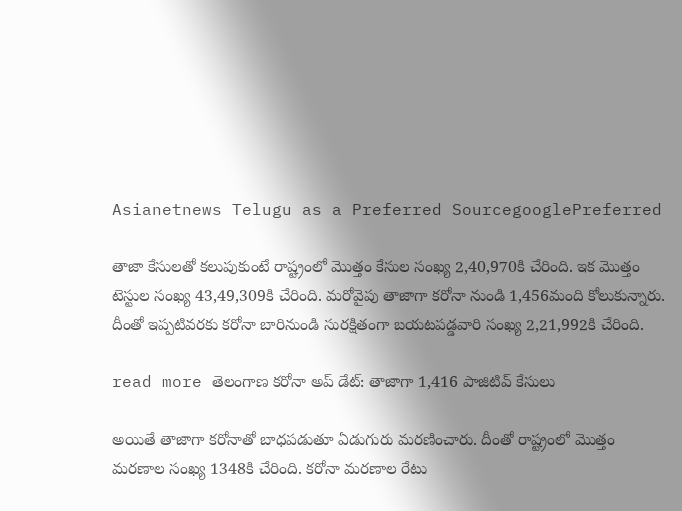Asianetnews Telugu as a Preferred SourcegooglePreferred

తాజా కేసులతో కలుపుకుంటే రాష్ట్రంలో మొత్తం కేసుల సంఖ్య 2,40,970కి చేరింది. ఇక మొత్తం టెస్టుల సంఖ్య 43,49,309కి చేరింది. మరోవైపు తాజాగా కరోనా నుండి 1,456మంది కోలుకున్నారు. దీంతో ఇప్పటివరకు కరోనా బారినుండి సురక్షితంగా బయటపడ్డవారి సంఖ్య 2,21,992కి చేరింది.

read more తెలంగాణ కరోనా అప్ డేట్: తాజాగా 1,416 పాజిటివ్ కేసులు

అయితే తాజాగా కరోనాతో బాధపడుతూ ఏడుగురు మరణించారు. దీంతో రాష్ట్రంలో మొత్తం మరణాల సంఖ్య 1348కి చేరింది. కరోనా మరణాల రేటు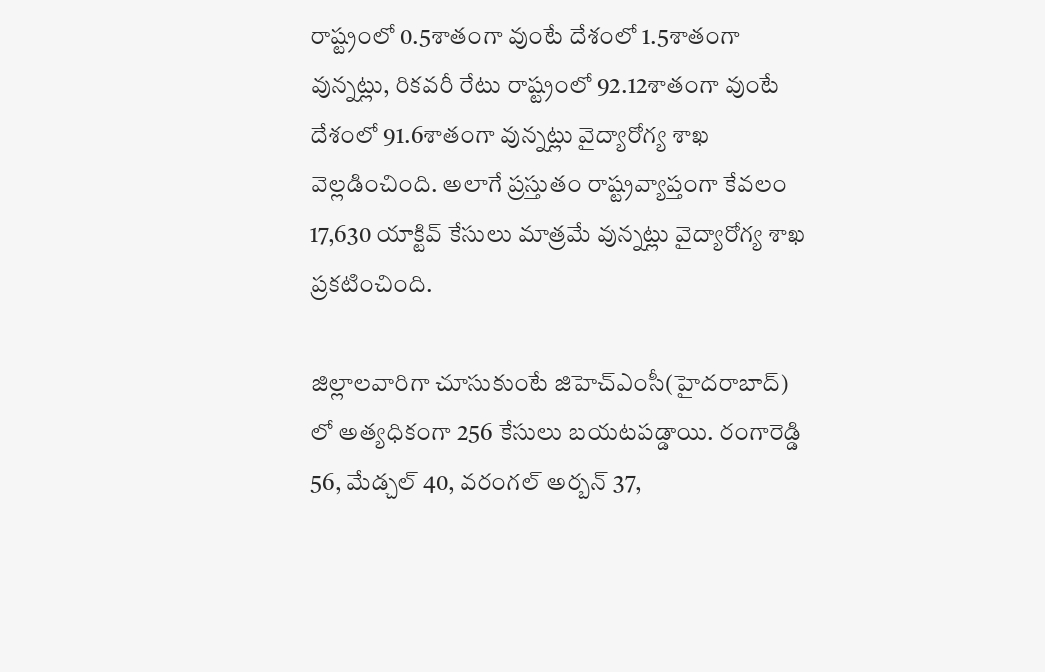రాష్ట్రంలో 0.5శాతంగా వుంటే దేశంలో 1.5శాతంగా వున్నట్లు, రికవరీ రేటు రాష్ట్రంలో 92.12శాతంగా వుంటే దేశంలో 91.6శాతంగా వున్నట్లు వైద్యారోగ్య శాఖ వెల్లడించింది. అలాగే ప్రస్తుతం రాష్ట్రవ్యాప్తంగా కేవలం 17,630 యాక్టివ్ కేసులు మాత్రమే వున్నట్లు వైద్యారోగ్య శాఖ ప్రకటించింది.

జిల్లాలవారిగా చూసుకుంటే జిహెచ్ఎంసీ(హైదరాబాద్) లో అత్యధికంగా 256 కేసులు బయటపడ్డాయి. రంగారెడ్డి 56, మేడ్చల్ 40, వరంగల్ అర్బన్ 37,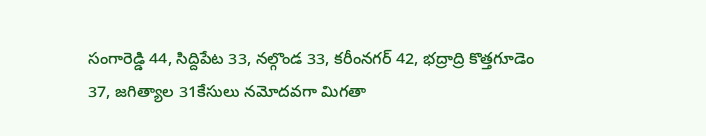సంగారెడ్డి 44, సిద్దిపేట 33, నల్గొండ 33, కరీంనగర్ 42, భద్రాద్రి కొత్తగూడెం 37, జగిత్యాల 31కేసులు నమోదవగా మిగతా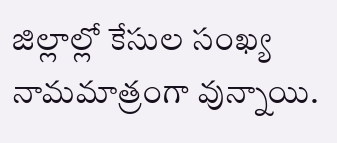జిల్లాల్లో కేసుల సంఖ్య నామమాత్రంగా వున్నాయి.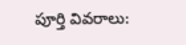పూర్తి వివరాలు: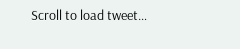Scroll to load tweet…